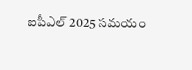ఐపీఎల్ 2025 సమయం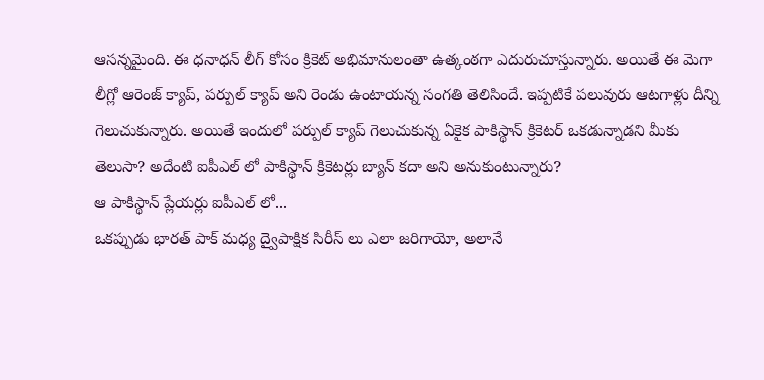ఆసన్నమైంది. ఈ ధనాధన్ లీగ్ కోసం క్రికెట్ అభిమానులంతా ఉత్కంఠగా ఎదురుచూస్తున్నారు. అయితే ఈ మెగా లీగ్లో ఆరెంజ్ క్యాప్, పర్పుల్ క్యాప్ అని రెండు ఉంటాయన్న సంగతి తెలిసిందే. ఇప్పటికే పలువురు ఆటగాళ్లు దీన్ని గెలుచుకున్నారు. అయితే ఇందులో పర్పుల్ క్యాప్ గెలుచుకున్న ఏకైక పాకిస్థాన్ క్రికెటర్ ఒకడున్నాడని మీకు తెలుసా? అదేంటి ఐపీఎల్ లో పాకిస్థాన్ క్రికెటర్లు బ్యాన్ కదా అని అనుకుంటున్నారు?
ఆ పాకిస్థాన్ ప్లేయర్లు ఐపీఎల్ లో...
ఒకప్పుడు భారత్ పాక్ మధ్య ద్వైపాక్షిక సిరీస్ లు ఎలా జరిగాయో, అలానే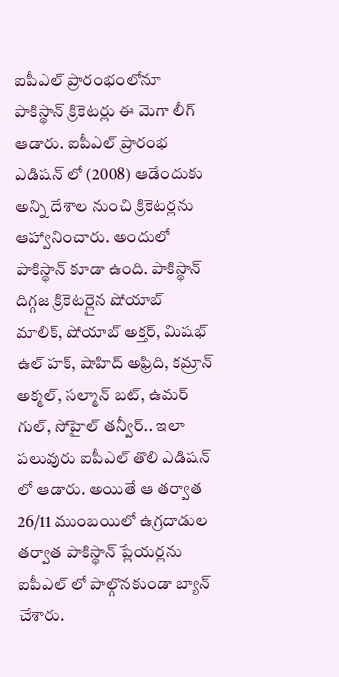ఐపీఎల్ ప్రారంభంలోనూ పాకిస్థాన్ క్రికెటర్లు ఈ మెగా లీగ్ ఆడారు. ఐపీఎల్ ప్రారంభ ఎడిషన్ లో (2008) ఆడేందుకు అన్ని దేశాల నుంచి క్రికెటర్లను ఆహ్వానించారు. అందులో పాకిస్థాన్ కూడా ఉంది. పాకిస్థాన్ దిగ్గజ క్రికెటర్లైన షోయాబ్ మాలిక్, షోయాబ్ అక్తర్, మిషభ్ ఉల్ హక్, షాహిద్ అఫ్రిది, కమ్రాన్ అక్మల్, సల్మాన్ బట్, ఉమర్ గుల్, సోహైల్ తన్వీర్.. ఇలా పలువురు ఐపీఎల్ తొలి ఎడిషన్ లో ఆడారు. అయితే ఆ తర్వాత 26/11 ముంబయిలో ఉగ్రదాడుల తర్వాత పాకిస్థాన్ ప్లేయర్లను ఐపీఎల్ లో పాల్గొనకుండా బ్యాన్ చేశారు.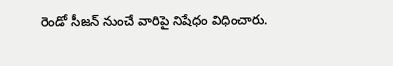రెండో సీజన్ నుంచే వారిపై నిషేధం విధించారు.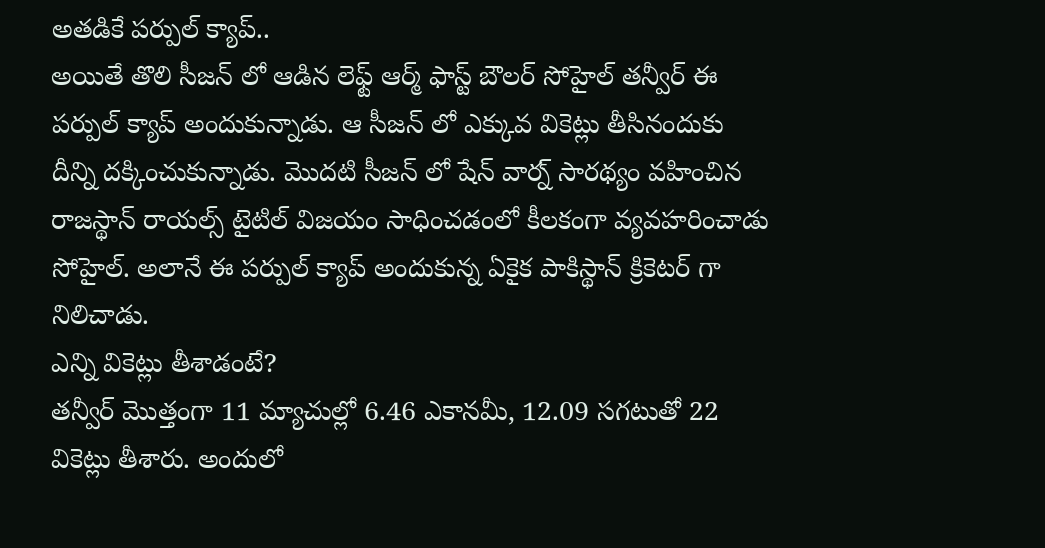అతడికే పర్పుల్ క్యాప్..
అయితే తొలి సీజన్ లో ఆడిన లెఫ్ట్ ఆర్మ్ ఫాస్ట్ బౌలర్ సోహైల్ తన్వీర్ ఈ పర్పుల్ క్యాప్ అందుకున్నాడు. ఆ సీజన్ లో ఎక్కువ వికెట్లు తీసినందుకు దీన్ని దక్కించుకున్నాడు. మొదటి సీజన్ లో షేన్ వార్న్ సారథ్యం వహించిన రాజస్థాన్ రాయల్స్ టైటిల్ విజయం సాధించడంలో కీలకంగా వ్యవహరించాడు సోహైల్. అలానే ఈ పర్పుల్ క్యాప్ అందుకున్న ఏకైక పాకిస్థాన్ క్రికెటర్ గా నిలిచాడు.
ఎన్ని వికెట్లు తీశాడంటే?
తన్వీర్ మొత్తంగా 11 మ్యాచుల్లో 6.46 ఎకానమీ, 12.09 సగటుతో 22 వికెట్లు తీశారు. అందులో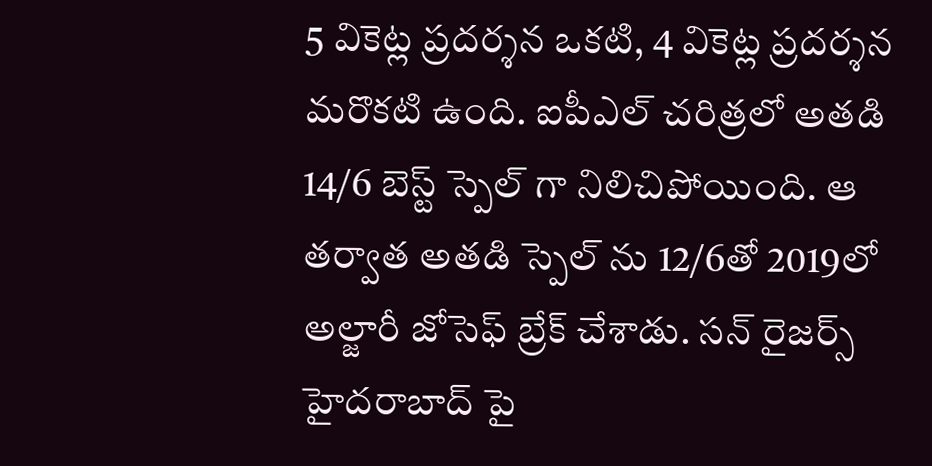5 వికెట్ల ప్రదర్శన ఒకటి, 4 వికెట్ల ప్రదర్శన మరొకటి ఉంది. ఐపీఎల్ చరిత్రలో అతడి 14/6 బెస్ట్ స్పెల్ గా నిలిచిపోయింది. ఆ తర్వాత అతడి స్పెల్ ను 12/6తో 2019లో అల్జారీ జోసెఫ్ బ్రేక్ చేశాడు. సన్ రైజర్స్ హైదరాబాద్ పై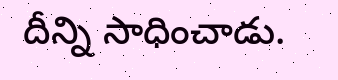దీన్ని సాధించాడు.